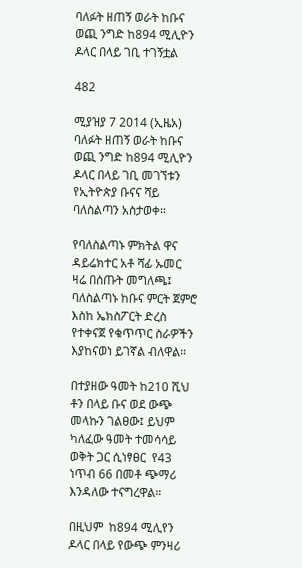ባለፉት ዘጠኝ ወራት ከቡና ወጪ ንግድ ከ894 ሚሊዮን ዶላር በላይ ገቢ ተገኝቷል

482

ሚያዝያ 7 2014 (ኢዜአ) ባለፉት ዘጠኝ ወራት ከቡና ወጪ ንግድ ከ894 ሚሊዮን ዶላር በላይ ገቢ መገኘቱን የኢትዮጵያ ቡናና ሻይ ባለስልጣን አስታወቀ።

የባለስልጣኑ ምክትል ዋና ዳይሬክተር አቶ ሻፊ ኡመር ዛሬ በሰጡት መግለጫ፤ ባለስልጣኑ ከቡና ምርት ጀምሮ እስከ ኤክስፖርት ድረስ የተቀናጀ የቁጥጥር ስራዎችን እያከናወነ ይገኛል ብለዋል።

በተያዘው ዓመት ከ210 ሺህ ቶን በላይ ቡና ወደ ውጭ መላኩን ገልፀው፤ ይህም ካለፈው ዓመት ተመሳሳይ ወቅት ጋር ሲነፃፀር  የ43 ነጥብ 66 በመቶ ጭማሪ እንዳለው ተናግረዋል።

በዚህም  ከ894 ሚሊየን ዶላር በላይ የውጭ ምንዛሪ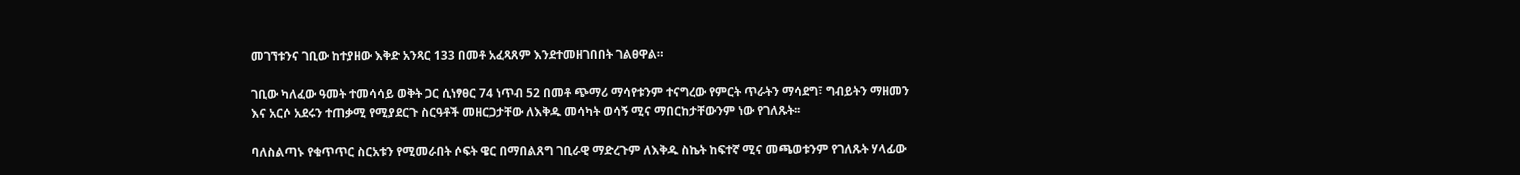መገኘቱንና ገቢው ከተያዘው እቅድ አንጻር 133 በመቶ አፈጻጸም እንደተመዘገበበት ገልፀዋል።

ገቢው ካለፈው ዓመት ተመሳሳይ ወቅት ጋር ሲነፃፀር 74 ነጥብ 52 በመቶ ጭማሪ ማሳየቱንም ተናግረው የምርት ጥራትን ማሳደግ፣ ግብይትን ማዘመን እና አርሶ አደሩን ተጠቃሚ የሚያደርጉ ስርዓቶች መዘርጋታቸው ለእቅዱ መሳካት ወሳኝ ሚና ማበርከታቸውንም ነው የገለጹት፡፡

ባለስልጣኑ የቁጥጥር ስርአቱን የሚመራበት ሶፍት ዌር በማበልጸግ ገቢራዊ ማድረጉም ለእቅዱ ስኬት ከፍተኛ ሚና መጫወቱንም የገለጹት ሃላፊው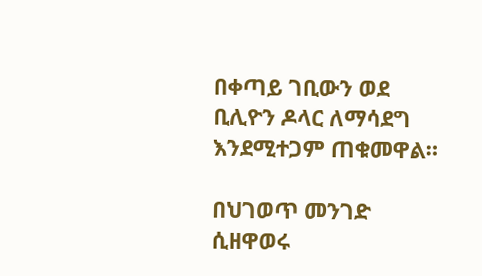በቀጣይ ገቢውን ወደ ቢሊዮን ዶላር ለማሳደግ እንደሚተጋም ጠቁመዋል።

በህገወጥ መንገድ ሲዘዋወሩ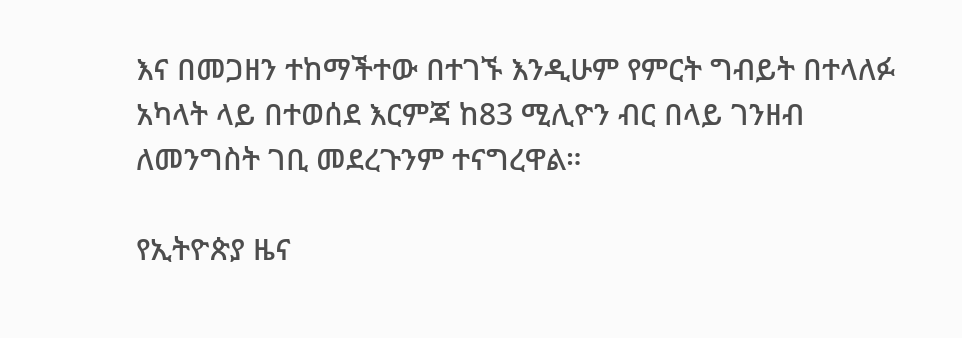እና በመጋዘን ተከማችተው በተገኙ እንዲሁም የምርት ግብይት በተላለፉ አካላት ላይ በተወሰደ እርምጃ ከ83 ሚሊዮን ብር በላይ ገንዘብ ለመንግስት ገቢ መደረጉንም ተናግረዋል።

የኢትዮጵያ ዜና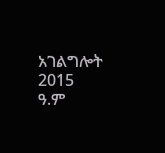አገልግሎት
2015
ዓ.ም